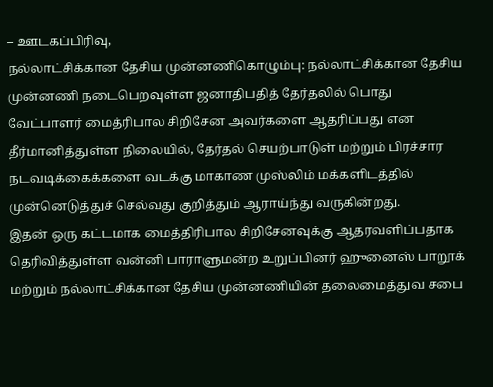– ஊடகப்பிரிவு,
நல்லாட்சிக்கான தேசிய முன்னணிகொழும்பு: நல்லாட்சிக்கான தேசிய முன்னணி நடைபெறவுள்ள ஜனாதிபதித் தேர்தலில் பொது வேட்பாளர் மைத்ரிபால சிறிசேன அவர்களை ஆதரிப்பது என தீர்மானித்துள்ள நிலையில், தேர்தல் செயற்பாடுள் மற்றும் பிரச்சார நடவடிக்கைக்களை வடக்கு மாகாண முஸ்லிம் மக்களிடத்தில் முன்னெடுத்துச் செல்வது குறித்தும் ஆராய்ந்து வருகின்றது.
இதன் ஒரு கட்டமாக மைத்திரிபால சிறிசேனவுக்கு ஆதரவளிப்பதாக தெரிவித்துள்ள வன்னி பாராளுமன்ற உறுப்பினர் ஹுனைஸ் பாறூக் மற்றும் நல்லாட்சிக்கான தேசிய முன்னணியின் தலைமைத்துவ சபை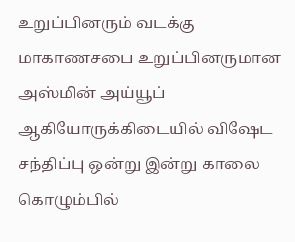உறுப்பினரும் வடக்கு மாகாணசபை உறுப்பினருமான அஸ்மின் அய்யூப் ஆகியோருக்கிடையில் விஷேட சந்திப்பு ஒன்று இன்று காலை கொழும்பில்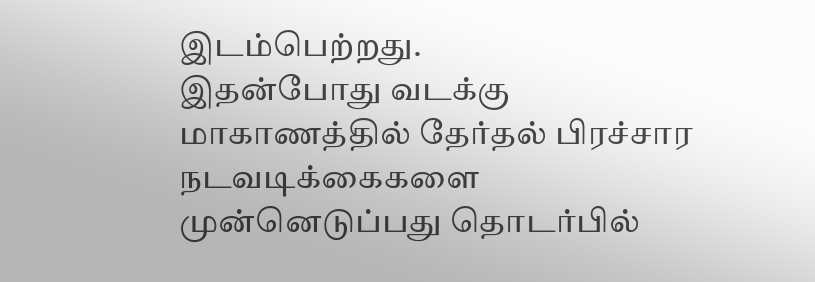இடம்பெற்றது.
இதன்போது வடக்கு மாகாணத்தில் தேர்தல் பிரச்சார நடவடிக்கைகளை முன்னெடுப்பது தொடர்பில்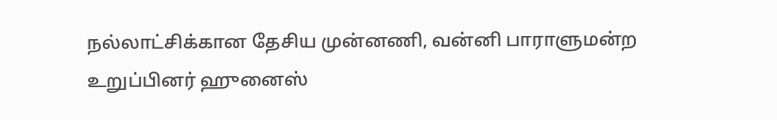நல்லாட்சிக்கான தேசிய முன்னணி, வன்னி பாராளுமன்ற உறுப்பினர் ஹுனைஸ்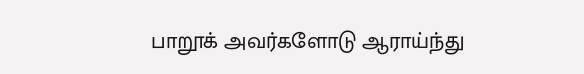பாறூக் அவர்களோடு ஆராய்ந்து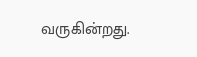வருகின்றது.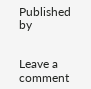Published by


Leave a comment